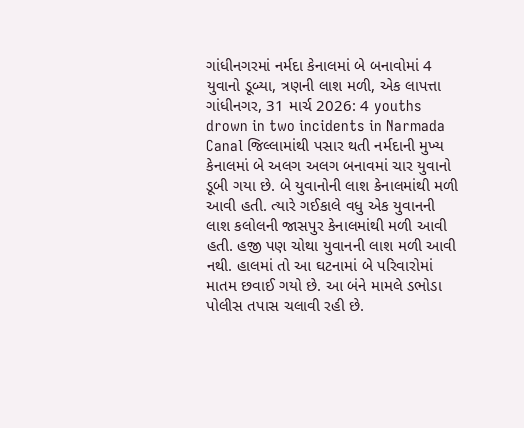ગાંધીનગરમાં નર્મદા કેનાલમાં બે બનાવોમાં 4 યુવાનો ડૂબ્યા, ત્રણની લાશ મળી, એક લાપત્તા
ગાંધીનગર, 31 માર્ચ 2026: 4 youths drown in two incidents in Narmada Canal જિલ્લામાંથી પસાર થતી નર્મદાની મુખ્ય કેનાલમાં બે અલગ અલગ બનાવમાં ચાર યુવાનો ડૂબી ગયા છે. બે યુવાનોની લાશ કેનાલમાંથી મળી આવી હતી. ત્યારે ગઈકાલે વધુ એક યુવાનની લાશ કલોલની જાસપુર કેનાલમાંથી મળી આવી હતી. હજી પણ ચોથા યુવાનની લાશ મળી આવી નથી. હાલમાં તો આ ઘટનામાં બે પરિવારોમાં માતમ છવાઈ ગયો છે. આ બંને મામલે ડભોડા પોલીસ તપાસ ચલાવી રહી છે.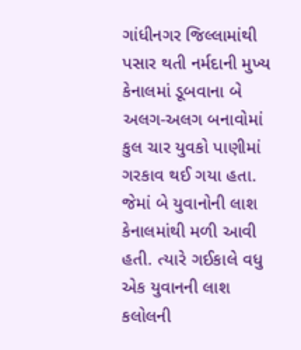ગાંધીનગર જિલ્લામાંથી પસાર થતી નર્મદાની મુખ્ય કેનાલમાં ડૂબવાના બે અલગ-અલગ બનાવોમાં કુલ ચાર યુવકો પાણીમાં ગરકાવ થઈ ગયા હતા. જેમાં બે યુવાનોની લાશ કેનાલમાંથી મળી આવી હતી. ત્યારે ગઈકાલે વધુ એક યુવાનની લાશ કલોલની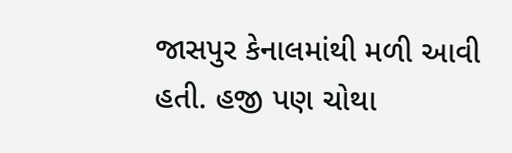જાસપુર કેનાલમાંથી મળી આવી હતી. હજી પણ ચોથા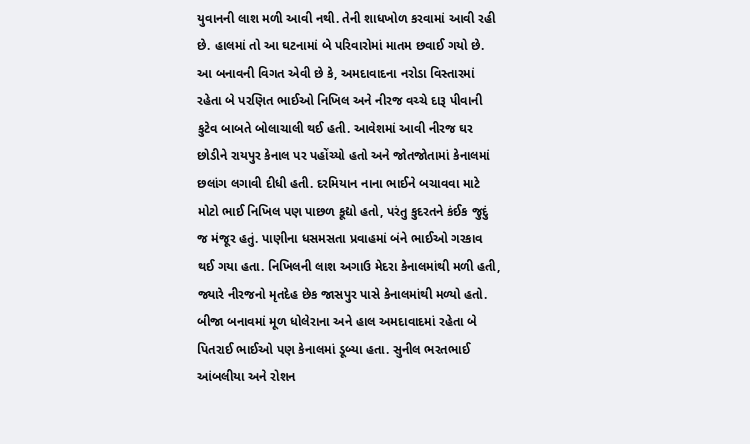યુવાનની લાશ મળી આવી નથી. તેની શાધખોળ કરવામાં આવી રહી છે. હાલમાં તો આ ઘટનામાં બે પરિવારોમાં માતમ છવાઈ ગયો છે.
આ બનાવની વિગત એવી છે કે, અમદાવાદના નરોડા વિસ્તારમાં રહેતા બે પરણિત ભાઈઓ નિખિલ અને નીરજ વચ્ચે દારૂ પીવાની કુટેવ બાબતે બોલાચાલી થઈ હતી. આવેશમાં આવી નીરજ ઘર છોડીને રાયપુર કેનાલ પર પહોંચ્યો હતો અને જોતજોતામાં કેનાલમાં છલાંગ લગાવી દીધી હતી. દરમિયાન નાના ભાઈને બચાવવા માટે મોટો ભાઈ નિખિલ પણ પાછળ કૂદ્યો હતો, પરંતુ કુદરતને કંઈક જુદું જ મંજૂર હતું. પાણીના ધસમસતા પ્રવાહમાં બંને ભાઈઓ ગરકાવ થઈ ગયા હતા. નિખિલની લાશ અગાઉ મેદરા કેનાલમાંથી મળી હતી, જ્યારે નીરજનો મૃતદેહ છેક જાસપુર પાસે કેનાલમાંથી મળ્યો હતો.
બીજા બનાવમાં મૂળ ધોલેરાના અને હાલ અમદાવાદમાં રહેતા બે પિતરાઈ ભાઈઓ પણ કેનાલમાં ડૂબ્યા હતા. સુનીલ ભરતભાઈ આંબલીયા અને રોશન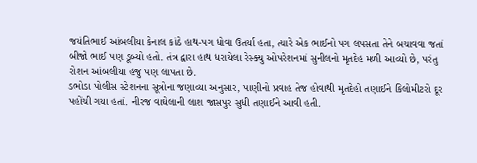જયંતિભાઈ આંબલીયા કેનાલ કાંઠે હાથ-પગ ધોવા ઉતર્યા હતા, ત્યારે એક ભાઈનો પગ લપસતા તેને બચાવવા જતાં બીજો ભાઈ પણ ડૂબ્યો હતો. તંત્ર દ્વારા હાથ ધરાયેલા રેસ્ક્યુ ઓપરેશનમાં સુનીલનો મૃતદેહ મળી આવ્યો છે, પરંતુ રોશન આંબલીયા હજુ પણ લાપતા છે.
ડભોડા પોલીસ સ્ટેશનના સૂત્રોના જણાવ્યા અનુસાર, પાણીનો પ્રવાહ તેજ હોવાથી મૃતદેહો તણાઈને કિલોમીટરો દૂર પહોંચી ગયા હતાં. નીરજ વાઘેલાની લાશ જાસપુર સુધી તણાઈને આવી હતી.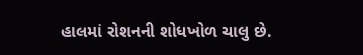હાલમાં રોશનની શોધખોળ ચાલુ છે.